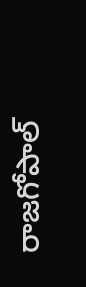రాజగోపాల్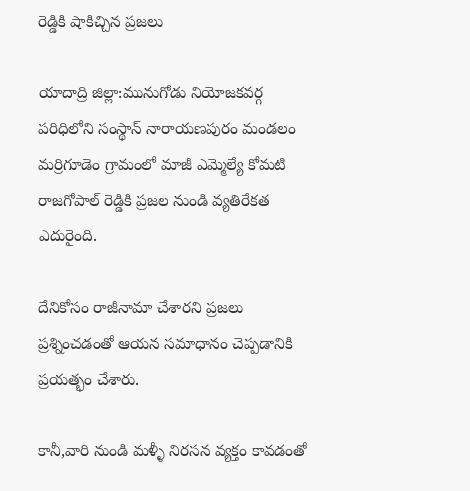రెడ్డికి షాకిచ్చిన ప్రజలు

యాదాద్రి జిల్లా:మునుగోడు నియోజకవర్గ పరిధిలోని సంస్థాన్ నారాయణపురం మండలం మర్రిగూడెం గ్రామంలో మాజీ ఎమ్మెల్యే కోమటి రాజగోపాల్ రెడ్డికి ప్రజల నుండి వ్యతిరేకత ఎదురైంది.

దేనికోసం రాజీనామా చేశారని ప్రజలు ప్రశ్నించడంతో ఆయన సమాధానం చెప్పడానికి ప్రయత్భం చేశారు.

కానీ,వారి నుండి మళ్ళీ నిరసన వ్యక్తం కావడంతో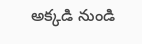అక్కడి నుండి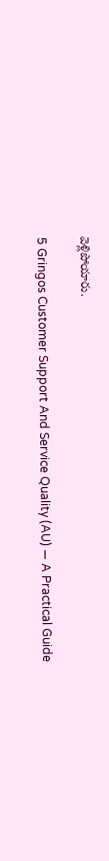వెళ్లిపోయారు.

5 Gringos Customer Support And Service Quality (AU) — A Practical Guide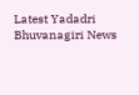Latest Yadadri Bhuvanagiri News